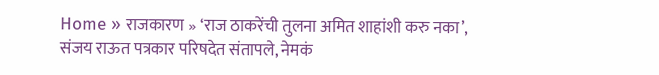Home » राजकारण » ‘राज ठाकरेंची तुलना अमित शाहांशी करु नका’, संजय राऊत पत्रकार परिषदेत संतापले, नेमकं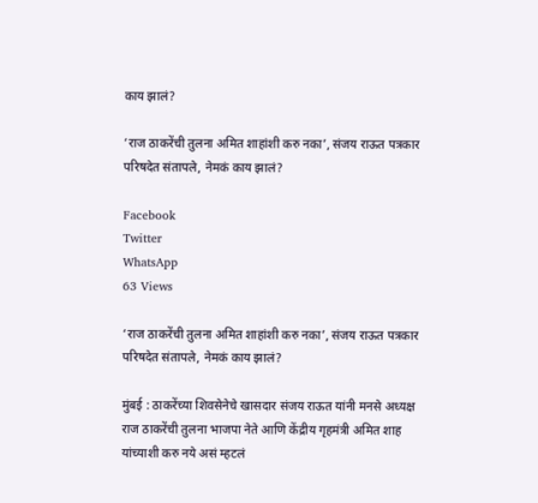काय झालं?

‘राज ठाकरेंची तुलना अमित शाहांशी करु नका’, संजय राऊत पत्रकार परिषदेत संतापले, नेमकं काय झालं?

Facebook
Twitter
WhatsApp
63 Views

‘राज ठाकरेंची तुलना अमित शाहांशी करु नका’, संजय राऊत पत्रकार परिषदेत संतापले, नेमकं काय झालं?

मुंबई : ठाकरेंच्या शिवसेनेचे खासदार संजय राऊत यांनी मनसे अध्यक्ष राज ठाकरेंची तुलना भाजपा नेते आणि केंद्रीय गृहमंत्री अमित शाह यांच्याशी करु नये असं म्हटलं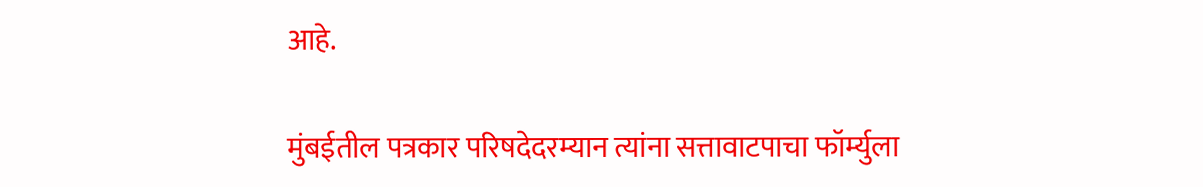आहे.

मुंबईतील पत्रकार परिषदेदरम्यान त्यांना सत्तावाटपाचा फॉर्म्युला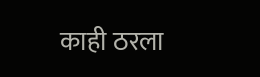काही ठरला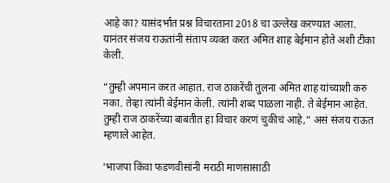आहे का? यासंदर्भात प्रश्न विचारताना 2018 चा उल्लेख करण्यात आला. यानंतर संजय राऊतांनी संताप व्यक्त करत अमित शाह बेईमान होते अशी टीका केली.

“तुम्ही अपमान करत आहात. राज ठाकरेंची तुलना अमित शाह यांच्याशी करु नका. तेव्हा त्यांनी बेईमान केली. त्यांनी शब्द पाळला नाही. ते बेईमान आहेत. तुम्ही राज ठाकरेंच्या बाबतीत हा विचार करणं चुकीचं आहे,” असं संजय राऊत म्हणाले आहेत.

‘भाजपा किंवा फडणवीसांनी मराठी माणसासाठी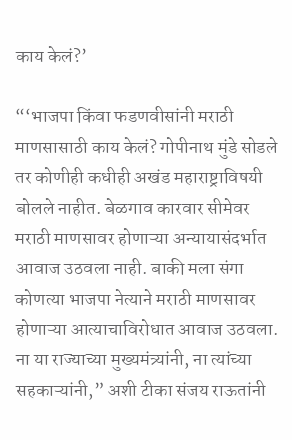काय केलं?’

“‘भाजपा किंवा फडणवीसांनी मराठी माणसासाठी काय केलं? गोपीनाथ मुंडे सोडले तर कोणीही कधीही अखंड महाराष्ट्राविषयी बोलले नाहीत. बेळगाव कारवार सीमेवर मराठी माणसावर होणाऱ्या अन्यायासंदर्भात आवाज उठवला नाही. बाकी मला संगा कोणत्या भाजपा नेत्याने मराठी माणसावर होणाऱ्या आत्याचाविरोधात आवाज उठवला. ना या राज्याच्या मुख्यमंत्र्यांनी, ना त्यांच्या सहकाऱ्यांनी,” अशी टीका संजय राऊतांनी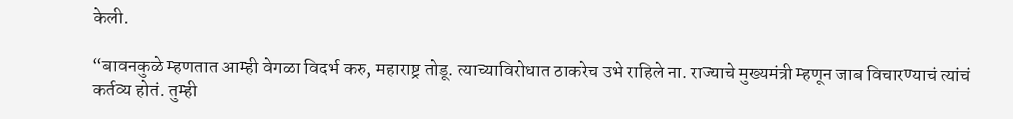केली.

“बावनकुळे म्हणतात आम्ही वेगळा विदर्भ करु, महाराष्ट्र तोडू. त्याच्याविरोधात ठाकरेच उभे राहिले ना. राज्याचे मुख्यमंत्री म्हणून जाब विचारण्याचं त्यांचं कर्तव्य होतं. तुम्ही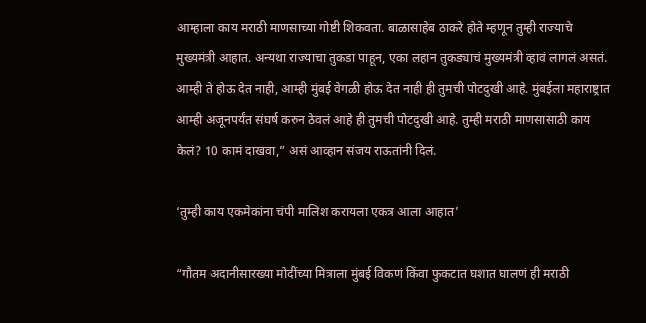आम्हाला काय मराठी माणसाच्या गोष्टी शिकवता. बाळासाहेब ठाकरे होते म्हणून तुम्ही राज्याचे मुख्यमंत्री आहात. अन्यथा राज्याचा तुकडा पाहून, एका लहान तुकड्याचं मुख्यमंत्री व्हावं लागलं असतं. आम्ही ते होऊ देत नाही, आम्ही मुंबई वेगळी होऊ देत नाही ही तुमची पोटदुखी आहे. मुंबईला महाराष्ट्रात आम्ही अजूनपर्यंत संघर्ष करुन ठेवलं आहे ही तुमची पोटदुखी आहे. तुम्ही मराठी माणसासाठी काय केलं? 10 कामं दाखवा,” असं आव्हान संजय राऊतांनी दिलं.

‘तुम्ही काय एकमेकांना चंपी मालिश करायला एकत्र आला आहात’

“गौतम अदानीसारख्या मोदींच्या मित्राला मुंबई विकणं किंवा फुकटात घशात घालणं ही मराठी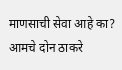माणसाची सेवा आहे का? आमचे दोन ठाकरे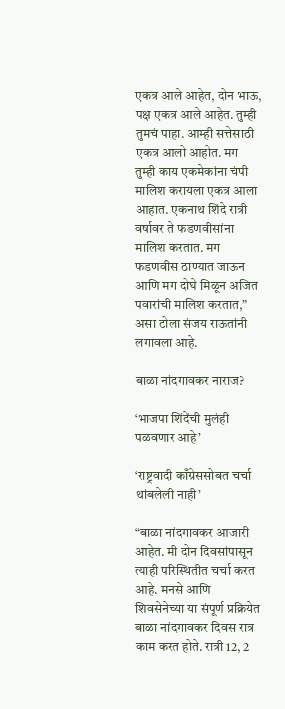एकत्र आले आहेत, दोन भाऊ, पक्ष एकत्र आले आहेत. तुम्ही तुमचं पाहा. आम्ही सत्तेसाठी एकत्र आलो आहोत. मग तुम्ही काय एकमेकांना चंपी मालिश करायला एकत्र आला आहात. एकनाथ शिंदे रात्री वर्षावर ते फडणवीसांना मालिश करतात. मग फडणवीस ठाण्यात जाऊन आणि मग दोघे मिळून अजित पवारांची मालिश करतात,” असा टोला संजय राऊतांनी लगावला आहे.

बाळा नांदगावकर नाराज?

‘भाजपा शिंदेंची मुलंही पळवणार आहे’

‘राष्ट्रवादी काँग्रेससोबत चर्चा थांबलेली नाही’

“बाळा नांदगावकर आजारी आहेत. मी दोन दिवसांपासून त्याही परिस्थितीत चर्चा करत आहे. मनसे आणि शिवसेनेच्या या संपूर्ण प्रक्रियेत बाळा नांदगावकर दिवस रात्र काम करत होते. रात्री 12, 2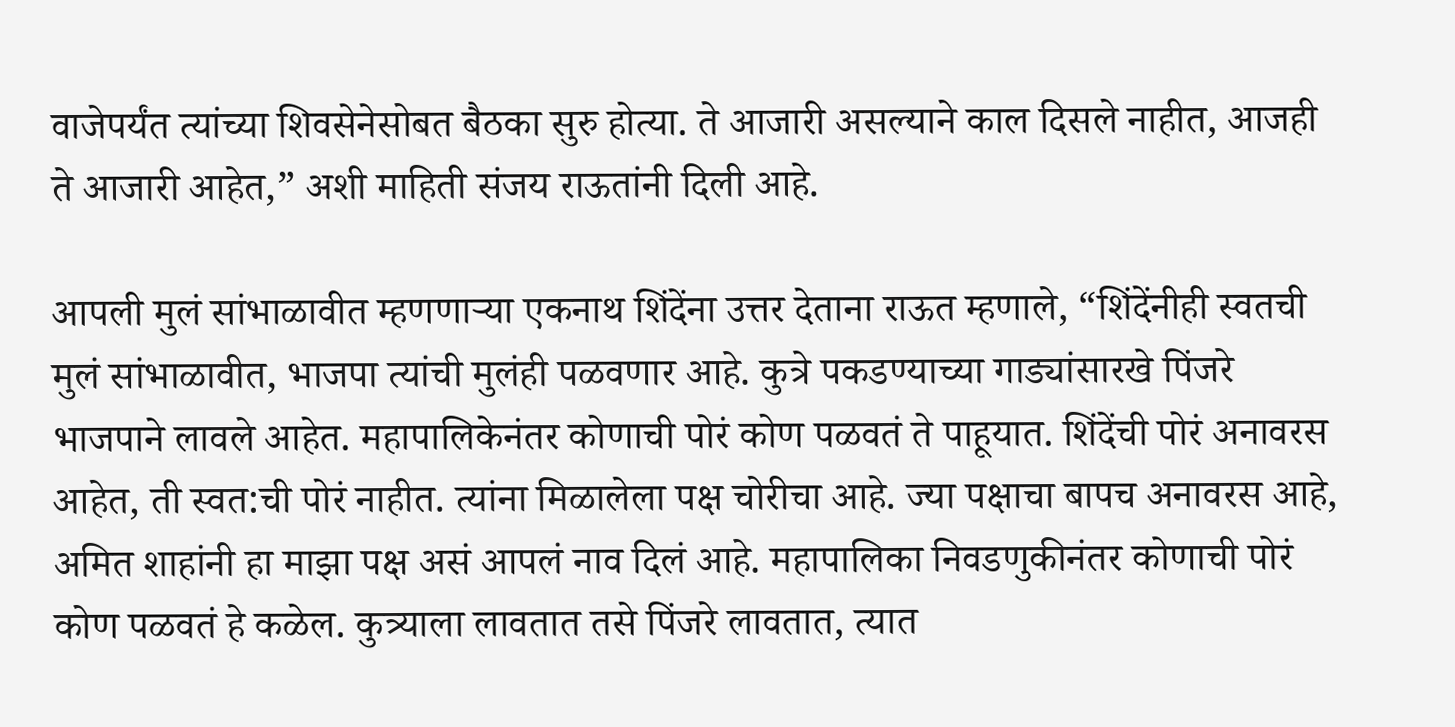वाजेपर्यंत त्यांच्या शिवसेनेसोबत बैठका सुरु होत्या. ते आजारी असल्याने काल दिसले नाहीत, आजही ते आजारी आहेत,” अशी माहिती संजय राऊतांनी दिली आहे.

आपली मुलं सांभाळावीत म्हणणाऱ्या एकनाथ शिंदेंना उत्तर देताना राऊत म्हणाले, “शिंदेंनीही स्वतची मुलं सांभाळावीत, भाजपा त्यांची मुलंही पळवणार आहे. कुत्रे पकडण्याच्या गाड्यांसारखे पिंजरे भाजपाने लावले आहेत. महापालिकेनंतर कोणाची पोरं कोण पळवतं ते पाहूयात. शिंदेंची पोरं अनावरस आहेत, ती स्वत:ची पोरं नाहीत. त्यांना मिळालेला पक्ष चोरीचा आहे. ज्या पक्षाचा बापच अनावरस आहे, अमित शाहांनी हा माझा पक्ष असं आपलं नाव दिलं आहे. महापालिका निवडणुकीनंतर कोणाची पोरं कोण पळवतं हे कळेल. कुत्र्याला लावतात तसे पिंजरे लावतात, त्यात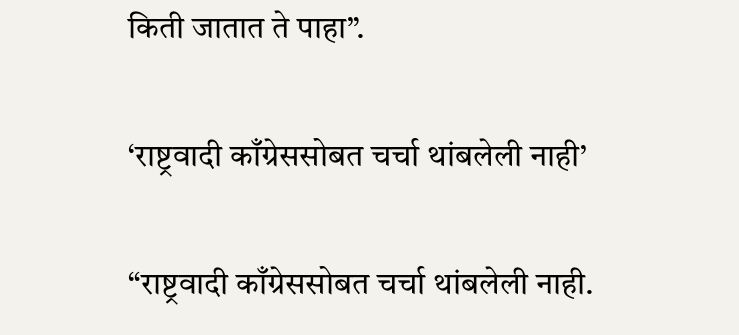किती जातात ते पाहा”.

‘राष्ट्रवादी काँग्रेससोबत चर्चा थांबलेली नाही’

“राष्ट्रवादी काँग्रेससोबत चर्चा थांबलेली नाही.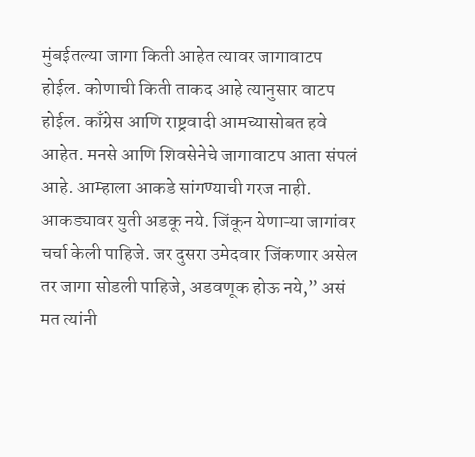मुंबईतल्या जागा किती आहेत त्यावर जागावाटप होईल. कोणाची किती ताकद आहे त्यानुसार वाटप होईल. काँग्रेस आणि राष्ट्रवादी आमच्यासोबत हवे आहेत. मनसे आणि शिवसेनेचे जागावाटप आता संपलं आहे. आम्हाला आकडे सांगण्याची गरज नाही. आकड्यावर युती अडकू नये. जिंकून येणाऱ्या जागांवर चर्चा केली पाहिजे. जर दुसरा उमेदवार जिंकणार असेल तर जागा सोडली पाहिजे, अडवणूक होऊ नये,” असं मत त्यांनी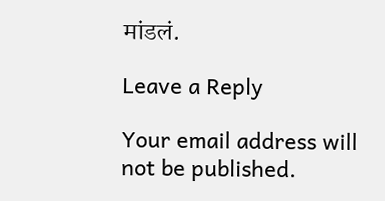मांडलं.

Leave a Reply

Your email address will not be published.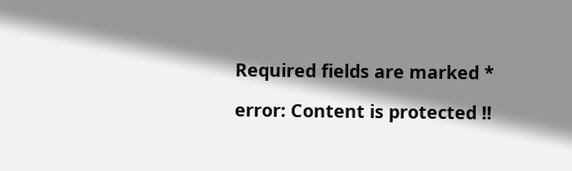Required fields are marked *

error: Content is protected !!